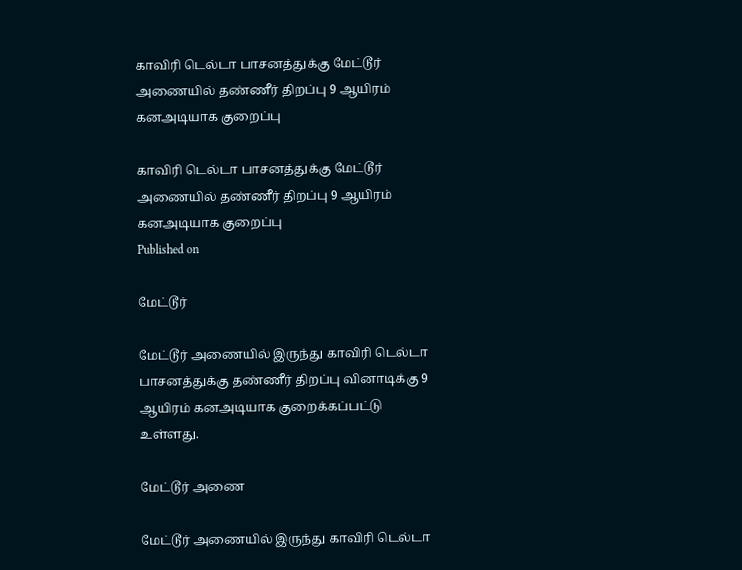காவிரி டெல்டா பாசனத்துக்கு மேட்டூர் அணையில் தண்ணீர் திறப்பு 9 ஆயிரம் கனஅடியாக குறைப்பு

காவிரி டெல்டா பாசனத்துக்கு மேட்டூர் அணையில் தண்ணீர் திறப்பு 9 ஆயிரம் கனஅடியாக குறைப்பு
Published on

மேட்டூர்

மேட்டூர் அணையில் இருந்து காவிரி டெல்டா பாசனத்துக்கு தண்ணீர் திறப்பு வினாடிக்கு 9 ஆயிரம் கனஅடியாக குறைக்கப்பட்டு உள்ளது.

மேட்டூர் அணை

மேட்டூர் அணையில் இருந்து காவிரி டெல்டா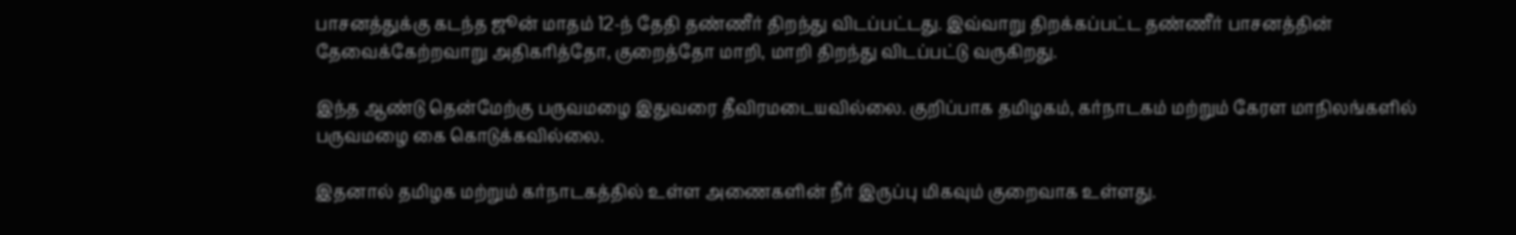பாசனத்துக்கு கடந்த ஜூன் மாதம் 12-ந் தேதி தண்ணீர் திறந்து விடப்பட்டது. இவ்வாறு திறக்கப்பட்ட தண்ணீர் பாசனத்தின் தேவைக்கேற்றவாறு அதிகரித்தோ, குறைத்தோ மாறி, மாறி திறந்து விடப்பட்டு வருகிறது.

இந்த ஆண்டு தென்மேற்கு பருவமழை இதுவரை தீவிரமடையவில்லை. குறிப்பாக தமிழகம், கர்நாடகம் மற்றும் கேரள மாநிலங்களில் பருவமழை கை கொடுக்கவில்லை.

இதனால் தமிழக மற்றும் கர்நாடகத்தில் உள்ள அணைகளின் நீர் இருப்பு மிகவும் குறைவாக உள்ளது.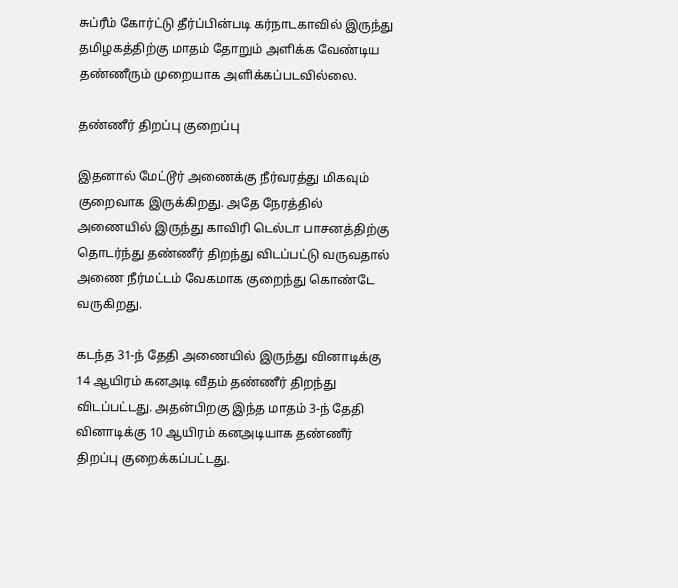சுப்ரீம் கோர்ட்டு தீர்ப்பின்படி கர்நாடகாவில் இருந்து தமிழகத்திற்கு மாதம் தோறும் அளிக்க வேண்டிய தண்ணீரும் முறையாக அளிக்கப்படவில்லை.

தண்ணீர் திறப்பு குறைப்பு

இதனால் மேட்டூர் அணைக்கு நீர்வரத்து மிகவும் குறைவாக இருக்கிறது. அதே நேரத்தில் அணையில் இருந்து காவிரி டெல்டா பாசனத்திற்கு தொடர்ந்து தண்ணீர் திறந்து விடப்பட்டு வருவதால் அணை நீர்மட்டம் வேகமாக குறைந்து கொண்டே வருகிறது.

கடந்த 31-ந் தேதி அணையில் இருந்து வினாடிக்கு 14 ஆயிரம் கனஅடி வீதம் தண்ணீர் திறந்து விடப்பட்டது. அதன்பிறகு இந்த மாதம் 3-ந் தேதி வினாடிக்கு 10 ஆயிரம் கனஅடியாக தண்ணீர் திறப்பு குறைக்கப்பட்டது.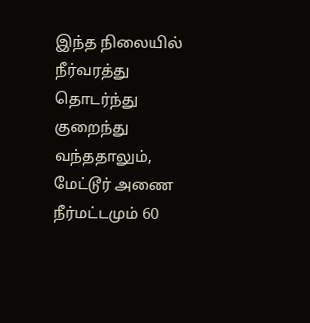இந்த நிலையில் நீர்வரத்து தொடர்ந்து குறைந்து வந்ததாலும், மேட்டூர் அணை நீர்மட்டமும் 60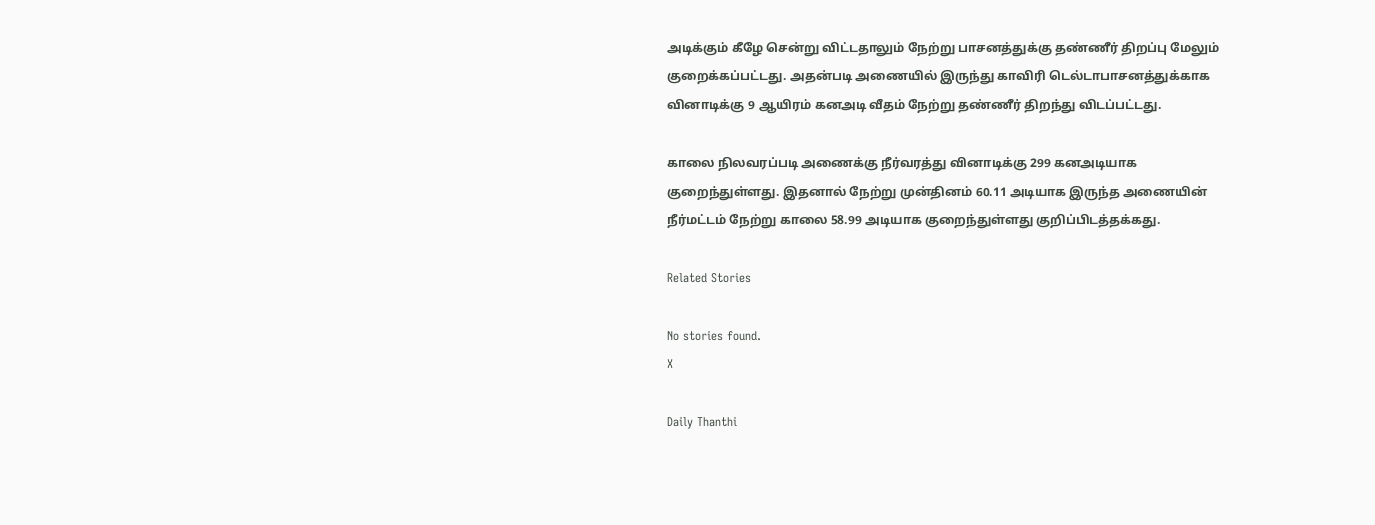அடிக்கும் கீழே சென்று விட்டதாலும் நேற்று பாசனத்துக்கு தண்ணீர் திறப்பு மேலும் குறைக்கப்பட்டது. அதன்படி அணையில் இருந்து காவிரி டெல்டாபாசனத்துக்காக வினாடிக்கு 9 ஆயிரம் கனஅடி வீதம் நேற்று தண்ணீர் திறந்து விடப்பட்டது.

காலை நிலவரப்படி அணைக்கு நீர்வரத்து வினாடிக்கு 299 கனஅடியாக குறைந்துள்ளது. இதனால் நேற்று முன்தினம் 60.11 அடியாக இருந்த அணையின் நீர்மட்டம் நேற்று காலை 58.99 அடியாக குறைந்துள்ளது குறிப்பிடத்தக்கது.

Related Stories

No stories found.
X

Daily Thanthi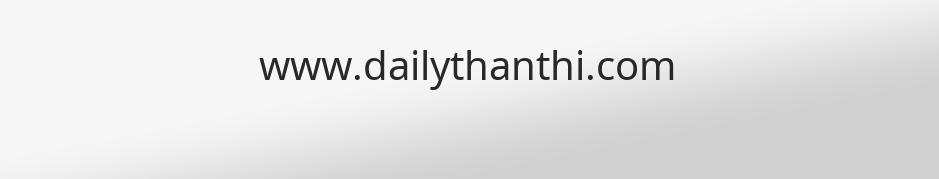www.dailythanthi.com